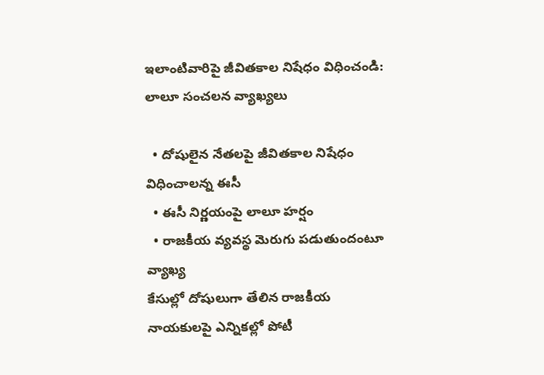ఇలాంటివారిపై జీవితకాల నిషేధం విధించండి: లాలూ సంచలన వ్యాఖ్యలు

  • దోషులైన నేతలపై జీవితకాల నిషేధం విధించాలన్న ఈసీ
  • ఈసీ నిర్ణయంపై లాలూ హర్షం
  • రాజకీయ వ్యవస్థ మెరుగు పడుతుందంటూ వ్యాఖ్య
కేసుల్లో దోషులుగా తేలిన రాజకీయ నాయకులపై ఎన్నికల్లో పోటీ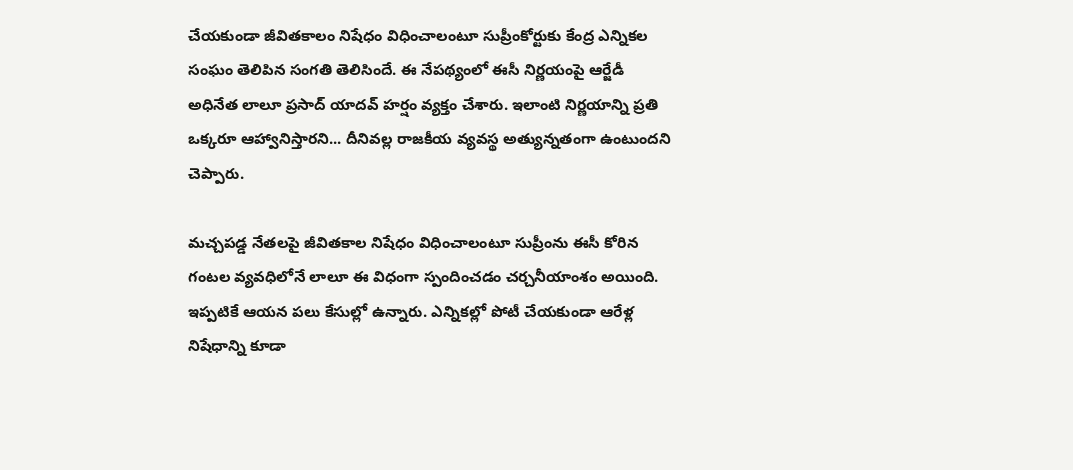చేయకుండా జీవితకాలం నిషేధం విధించాలంటూ సుప్రీంకోర్టుకు కేంద్ర ఎన్నికల సంఘం తెలిపిన సంగతి తెలిసిందే. ఈ నేపథ్యంలో ఈసీ నిర్ణయంపై ఆర్జేడీ అధినేత లాలూ ప్రసాద్ యాదవ్ హర్షం వ్యక్తం చేశారు. ఇలాంటి నిర్ణయాన్ని ప్రతి ఒక్కరూ ఆహ్వానిస్తారని... దీనివల్ల రాజకీయ వ్యవస్థ అత్యున్నతంగా ఉంటుందని చెప్పారు.

మచ్చపడ్డ నేతలపై జీవితకాల నిషేధం విధించాలంటూ సుప్రీంను ఈసీ కోరిన గంటల వ్యవధిలోనే లాలూ ఈ విధంగా స్పందించడం చర్చనీయాంశం అయింది. ఇప్పటికే ఆయన పలు కేసుల్లో ఉన్నారు. ఎన్నికల్లో పోటీ చేయకుండా ఆరేళ్ల నిషేధాన్ని కూడా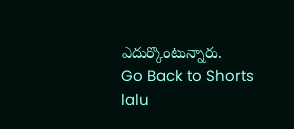ఎదుర్కొంటున్నారు.
Go Back to Shorts
lalu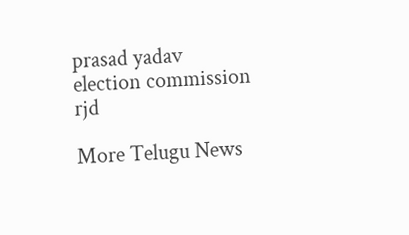prasad yadav
election commission
rjd

More Telugu News